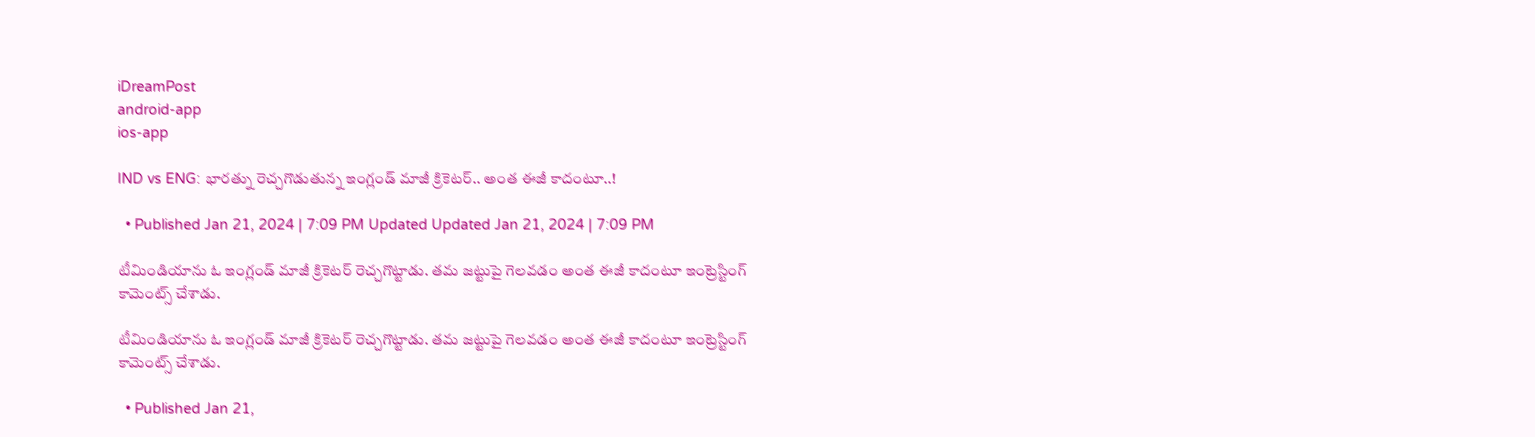iDreamPost
android-app
ios-app

IND vs ENG: భారత్ను రెచ్చగొడుతున్న ఇంగ్లండ్ మాజీ క్రికెటర్.. అంత ఈజీ కాదంటూ..!

  • Published Jan 21, 2024 | 7:09 PM Updated Updated Jan 21, 2024 | 7:09 PM

టీమిండియాను ఓ ఇంగ్లండ్ మాజీ క్రికెటర్ రెచ్చగొట్టాడు. తమ జట్టుపై గెలవడం అంత ఈజీ కాదంటూ ఇంట్రెస్టింగ్ కామెంట్స్ చేశాడు.

టీమిండియాను ఓ ఇంగ్లండ్ మాజీ క్రికెటర్ రెచ్చగొట్టాడు. తమ జట్టుపై గెలవడం అంత ఈజీ కాదంటూ ఇంట్రెస్టింగ్ కామెంట్స్ చేశాడు.

  • Published Jan 21,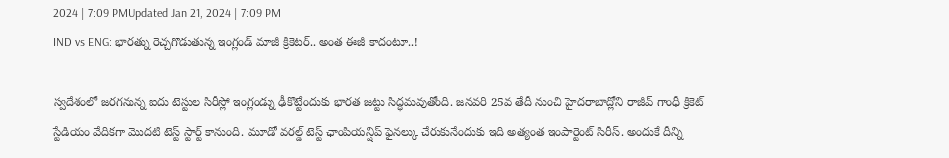2024 | 7:09 PMUpdated Jan 21, 2024 | 7:09 PM
IND vs ENG: భారత్ను రెచ్చగొడుతున్న ఇంగ్లండ్ మాజీ క్రికెటర్.. అంత ఈజీ కాదంటూ..!

స్వదేశంలో జరగనున్న ఐదు టెస్టుల సిరీస్లో ఇంగ్లండ్ను ఢీకొట్టేందుకు భారత జట్టు సిద్ధమవుతోంది. జనవరి 25వ తేదీ నుంచి హైదరాబాద్లోని రాజీవ్ గాంధీ క్రికెట్ స్టేడియం వేదికగా మొదటి టెస్ట్ స్టార్ట్ కానుంది. మూడో వరల్డ్ టెస్ట్ ఛాంపియన్షిప్ ఫైనల్కు చేరుకునేందుకు ఇది అత్యంత ఇంపార్టెంట్ సిరీస్. అందుకే దీన్ని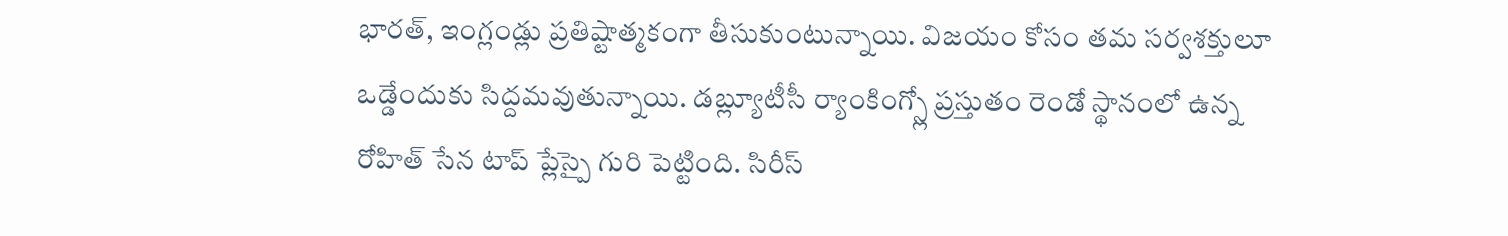భారత్, ఇంగ్లండ్లు ప్రతిష్టాత్మకంగా తీసుకుంటున్నాయి. విజయం కోసం తమ సర్వశక్తులూ ఒడ్డేందుకు సిద్దమవుతున్నాయి. డబ్ల్యూటీసీ ర్యాంకింగ్స్లో ప్రస్తుతం రెండో స్థానంలో ఉన్న రోహిత్ సేన టాప్ ప్లేస్పై గురి పెట్టింది. సిరీస్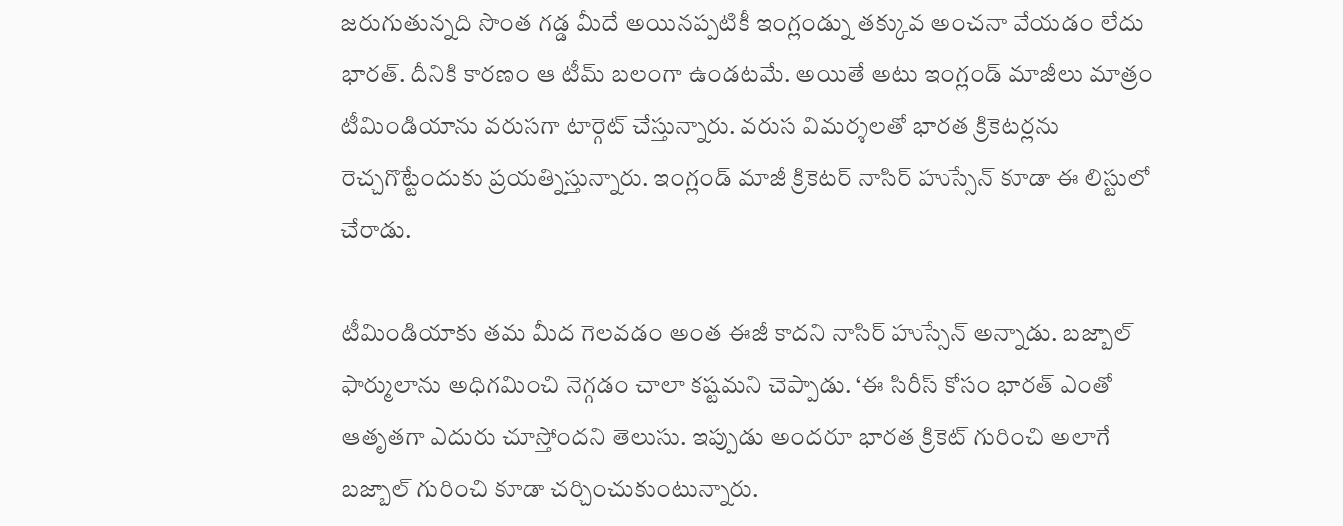జరుగుతున్నది సొంత గడ్డ మీదే అయినప్పటికీ ఇంగ్లండ్ను తక్కువ అంచనా వేయడం లేదు భారత్. దీనికి కారణం ఆ టీమ్ బలంగా ఉండటమే. అయితే అటు ఇంగ్లండ్ మాజీలు మాత్రం టీమిండియాను వరుసగా టార్గెట్ చేస్తున్నారు. వరుస విమర్శలతో భారత క్రికెటర్లను రెచ్చగొట్టేందుకు ప్రయత్నిస్తున్నారు. ఇంగ్లండ్ మాజీ క్రికెటర్ నాసిర్ హుస్సేన్ కూడా ఈ లిస్టులో చేరాడు.

టీమిండియాకు తమ మీద గెలవడం అంత ఈజీ కాదని నాసిర్ హుస్సేన్ అన్నాడు. బజ్బాల్ ఫార్ములాను అధిగమించి నెగ్గడం చాలా కష్టమని చెప్పాడు. ‘ఈ సిరీస్ కోసం భారత్ ఎంతో ఆతృతగా ఎదురు చూస్తోందని తెలుసు. ఇప్పుడు అందరూ భారత క్రికెట్ గురించి అలాగే బజ్బాల్ గురించి కూడా చర్చించుకుంటున్నారు.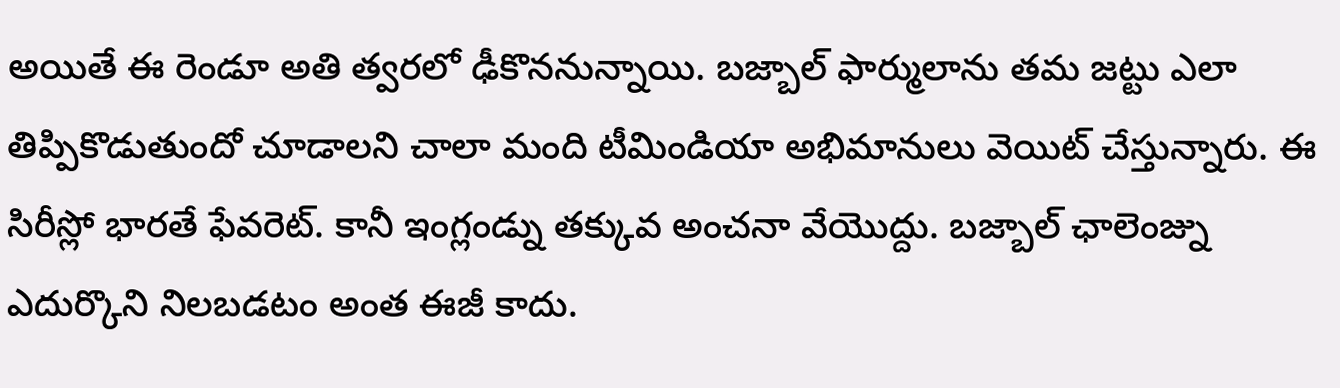అయితే ఈ రెండూ అతి త్వరలో ఢీకొననున్నాయి. బజ్బాల్ ఫార్ములాను తమ జట్టు ఎలా తిప్పికొడుతుందో చూడాలని చాలా మంది టీమిండియా అభిమానులు వెయిట్ చేస్తున్నారు. ఈ సిరీస్లో భారతే ఫేవరెట్. కానీ ఇంగ్లండ్ను తక్కువ అంచనా వేయొద్దు. బజ్బాల్ ఛాలెంజ్ను ఎదుర్కొని నిలబడటం అంత ఈజీ కాదు.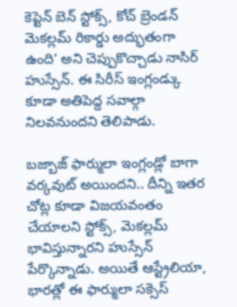కెప్టెన్ బెన్ స్టోక్స్, కోచ్ బ్రెండన్ మెకల్లమ్ రికార్డు అద్భుతంగా ఉంది’ అని చెప్పుకొచ్చాడు నాసిర్ హుస్సేన్. ఈ సిరీస్ ఇంగ్లండ్కు కూడా అతిపెద్ద సవాల్గా నిలవనుందని తెలిపాడు.

బజ్బాజ్ ఫార్ములా ఇంగ్లండ్లో బాగా వర్కవుట్ అయిందని.. దీన్ని ఇతర చోట్ల కూడా విజయవంతం చేయాలని స్టోక్స్, మెకల్లమ్ భావిస్తున్నారని హుస్సేన్ పేర్కొన్నాడు. అయితే ఆస్ట్రేలియా, భారత్లో ఈ ఫార్ములా సక్సెస్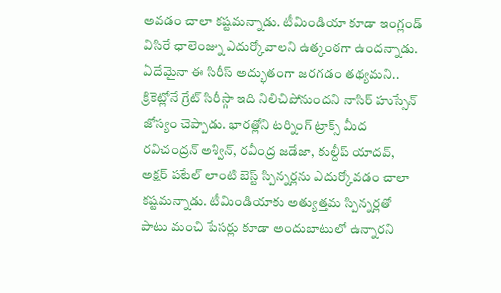అవడం చాలా కష్టమన్నాడు. టీమిండియా కూడా ఇంగ్లండ్ విసిరే ఛాలెంజ్ను ఎదుర్కోవాలని ఉత్కంఠగా ఉందన్నాడు. ఏదేమైనా ఈ సిరీస్ అద్భుతంగా జరగడం తథ్యమని.. క్రికెట్లోనే గ్రేట్ సిరీస్గా ఇది నిలిచిపోనుందని నాసిర్ హుస్సేన్ జోస్యం చెప్పాడు. భారత్లోని టర్నింగ్ ట్రాక్స్ మీద రవిచంద్రన్ అశ్విన్, రవీంద్ర జడేజా, కుల్దీప్ యాదవ్, అక్షర్ పటేల్ లాంటి బెస్ట్ స్పిన్నర్లను ఎదుర్కోవడం చాలా కష్టమన్నాడు. టీమిండియాకు అత్యుత్తమ స్పిన్నర్లతో పాటు మంచి పేసర్లు కూడా అందుబాటులో ఉన్నారని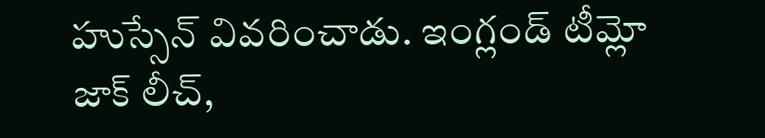హుస్సేన్ వివరించాడు. ఇంగ్లండ్ టీమ్లో జాక్ లీచ్,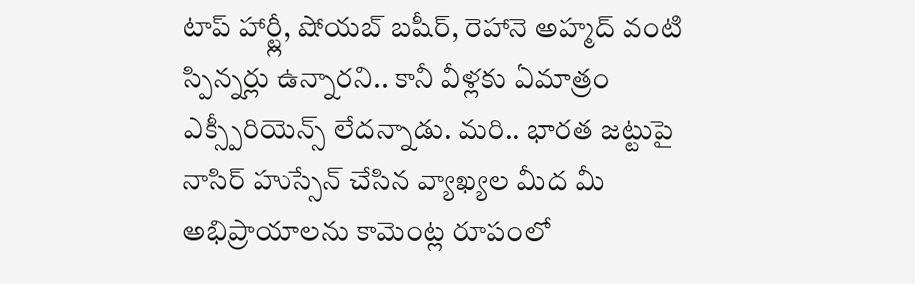టాప్ హార్ట్లీ, షోయబ్ బషీర్, రెహానె అహ్మద్ వంటి స్పిన్నర్లు ఉన్నారని.. కానీ వీళ్లకు ఏమాత్రం ఎక్స్పీరియెన్స్ లేదన్నాడు. మరి.. భారత జట్టుపై నాసిర్ హుస్సేన్ చేసిన వ్యాఖ్యల మీద మీ అభిప్రాయాలను కామెంట్ల రూపంలో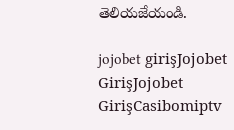తెలియజేయండి.

jojobet girişJojobet GirişJojobet GirişCasibomiptv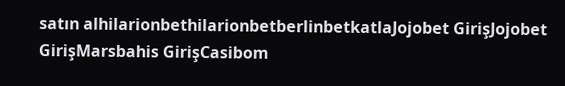satın alhilarionbethilarionbetberlinbetkatlaJojobet GirişJojobet GirişMarsbahis GirişCasibom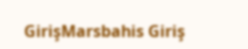GirişMarsbahis Giriş